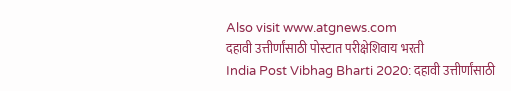Also visit www.atgnews.com
दहावी उत्तीर्णांसाठी पोस्टात परीक्षेशिवाय भरती
India Post Vibhag Bharti 2020: दहावी उत्तीर्णांसाठी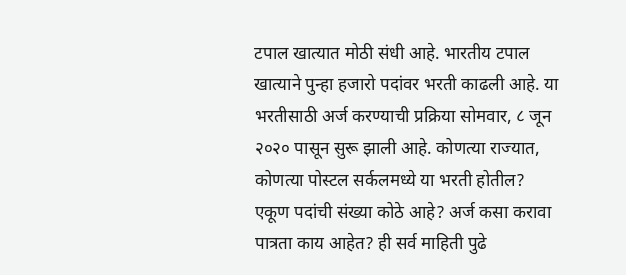टपाल खात्यात मोठी संधी आहे. भारतीय टपाल खात्याने पुन्हा हजारो पदांवर भरती काढली आहे. या भरतीसाठी अर्ज करण्याची प्रक्रिया सोमवार, ८ जून २०२० पासून सुरू झाली आहे. कोणत्या राज्यात, कोणत्या पोस्टल सर्कलमध्ये या भरती होतील? एकूण पदांची संख्या कोठे आहे? अर्ज कसा करावा पात्रता काय आहेत? ही सर्व माहिती पुढे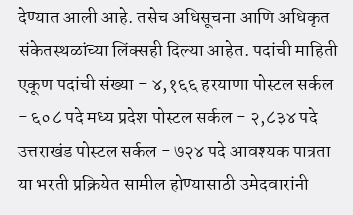देण्यात आली आहे. तसेच अधिसूचना आणि अधिकृत संकेतस्थळांच्या लिंक्सही दिल्या आहेत. पदांची माहिती एकूण पदांची संख्या - ४,१६६ हरयाणा पोस्टल सर्कल - ६०८ पदे मध्य प्रदेश पोस्टल सर्कल - २,८३४ पदे उत्तराखंड पोस्टल सर्कल - ७२४ पदे आवश्यक पात्रता या भरती प्रक्रियेत सामील होण्यासाठी उमेदवारांनी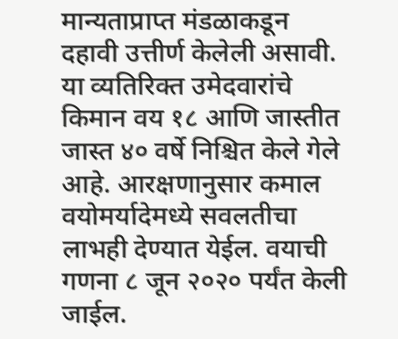मान्यताप्राप्त मंडळाकडून दहावी उत्तीर्ण केलेली असावी. या व्यतिरिक्त उमेदवारांचे किमान वय १८ आणि जास्तीत जास्त ४० वर्षे निश्चित केले गेले आहे. आरक्षणानुसार कमाल वयोमर्यादेमध्ये सवलतीचा लाभही देण्यात येईल. वयाची गणना ८ जून २०२० पर्यंत केली जाईल.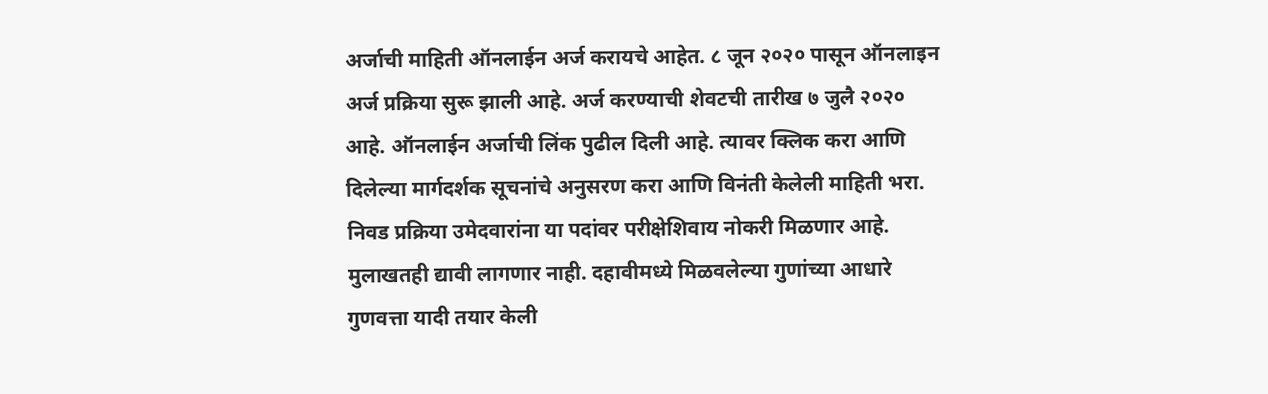अर्जाची माहिती ऑनलाईन अर्ज करायचे आहेत. ८ जून २०२० पासून ऑनलाइन अर्ज प्रक्रिया सुरू झाली आहे. अर्ज करण्याची शेवटची तारीख ७ जुलै २०२० आहे. ऑनलाईन अर्जाची लिंक पुढील दिली आहे. त्यावर क्लिक करा आणि दिलेल्या मार्गदर्शक सूचनांचे अनुसरण करा आणि विनंती केलेली माहिती भरा. निवड प्रक्रिया उमेदवारांना या पदांवर परीक्षेशिवाय नोकरी मिळणार आहे. मुलाखतही द्यावी लागणार नाही. दहावीमध्ये मिळवलेल्या गुणांच्या आधारे गुणवत्ता यादी तयार केली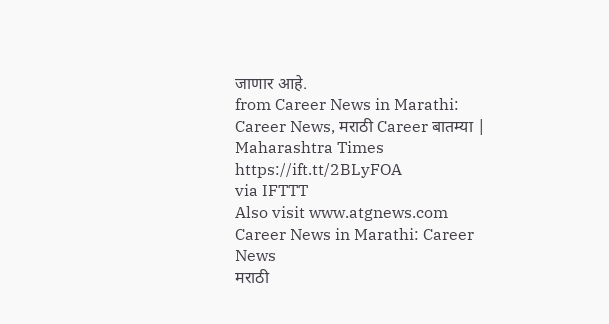जाणार आहे.
from Career News in Marathi: Career News, मराठी Career बातम्या | Maharashtra Times https://ift.tt/2BLyFOA
via IFTTT
Also visit www.atgnews.com
Career News in Marathi: Career News
मराठी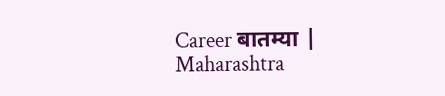Career बातम्या | Maharashtra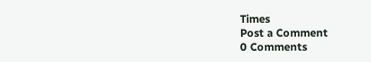Times
Post a Comment
0 Comments